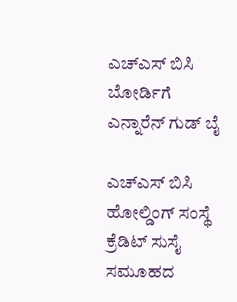ಎಚ್ಎಸ್ ಬಿಸಿ ಬೋರ್ಡಿಗೆ ಎನ್ನಾರೆನ್ ಗುಡ್ ಬೈ

ಎಚ್ಎಸ್ ಬಿಸಿ ಹೋಲ್ಡಿಂಗ್ ಸಂಸ್ಥೆ ಕ್ರೆಡಿಟ್ ಸುಸೈ ಸಮೂಹದ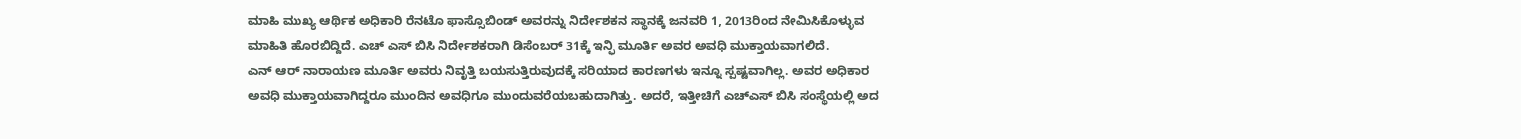ಮಾಹಿ ಮುಖ್ಯ ಆರ್ಥಿಕ ಅಧಿಕಾರಿ ರೆನಟೊ ಫಾಸ್ಸೊಬಿಂಡ್ ಅವರನ್ನು ನಿರ್ದೇಶಕನ ಸ್ಥಾನಕ್ಕೆ ಜನವರಿ 1, 2013ರಿಂದ ನೇಮಿಸಿಕೊಳ್ಳುವ ಮಾಹಿತಿ ಹೊರಬಿದ್ದಿದೆ. ಎಚ್ ಎಸ್ ಬಿಸಿ ನಿರ್ದೇಶಕರಾಗಿ ಡಿಸೆಂಬರ್ 31ಕ್ಕೆ ಇನ್ಫಿ ಮೂರ್ತಿ ಅವರ ಅವಧಿ ಮುಕ್ತಾಯವಾಗಲಿದೆ.
ಎನ್ ಆರ್ ನಾರಾಯಣ ಮೂರ್ತಿ ಅವರು ನಿವೃತ್ತಿ ಬಯಸುತ್ತಿರುವುದಕ್ಕೆ ಸರಿಯಾದ ಕಾರಣಗಳು ಇನ್ನೂ ಸ್ಪಷ್ಟವಾಗಿಲ್ಲ. ಅವರ ಅಧಿಕಾರ ಅವಧಿ ಮುಕ್ತಾಯವಾಗಿದ್ದರೂ ಮುಂದಿನ ಅವಧಿಗೂ ಮುಂದುವರೆಯಬಹುದಾಗಿತ್ತು. ಅದರೆ, ಇತ್ತೀಚಿಗೆ ಎಚ್ಎಸ್ ಬಿಸಿ ಸಂಸ್ಥೆಯಲ್ಲಿ ಅದ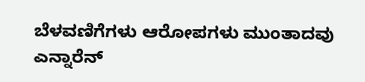ಬೆಳವಣಿಗೆಗಳು ಆರೋಪಗಳು ಮುಂತಾದವು ಎನ್ನಾರೆನ್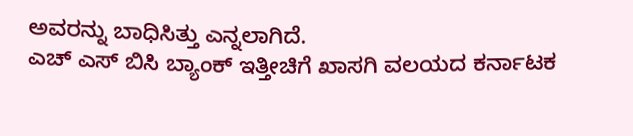ಅವರನ್ನು ಬಾಧಿಸಿತ್ತು ಎನ್ನಲಾಗಿದೆ.
ಎಚ್ ಎಸ್ ಬಿಸಿ ಬ್ಯಾಂಕ್ ಇತ್ತೀಚಿಗೆ ಖಾಸಗಿ ವಲಯದ ಕರ್ನಾಟಕ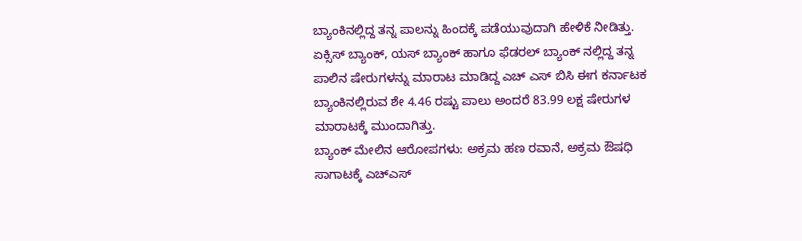ಬ್ಯಾಂಕಿನಲ್ಲಿದ್ದ ತನ್ನ ಪಾಲನ್ನು ಹಿಂದಕ್ಕೆ ಪಡೆಯುವುದಾಗಿ ಹೇಳಿಕೆ ನೀಡಿತ್ತು. ಏಕ್ಸಿಸ್ ಬ್ಯಾಂಕ್, ಯಸ್ ಬ್ಯಾಂಕ್ ಹಾಗೂ ಫೆಡರಲ್ ಬ್ಯಾಂಕ್ ನಲ್ಲಿದ್ದ ತನ್ನ ಪಾಲಿನ ಷೇರುಗಳನ್ನು ಮಾರಾಟ ಮಾಡಿದ್ದ ಎಚ್ ಎಸ್ ಬಿಸಿ ಈಗ ಕರ್ನಾಟಕ ಬ್ಯಾಂಕಿನಲ್ಲಿರುವ ಶೇ 4.46 ರಷ್ಟು ಪಾಲು ಅಂದರೆ 83.99 ಲಕ್ಷ ಷೇರುಗಳ ಮಾರಾಟಕ್ಕೆ ಮುಂದಾಗಿತ್ತು.
ಬ್ಯಾಂಕ್ ಮೇಲಿನ ಆರೋಪಗಳು: ಅಕ್ರಮ ಹಣ ರವಾನೆ, ಅಕ್ರಮ ಔಷಧಿ ಸಾಗಾಟಕ್ಕೆ ಎಚ್ಎಸ್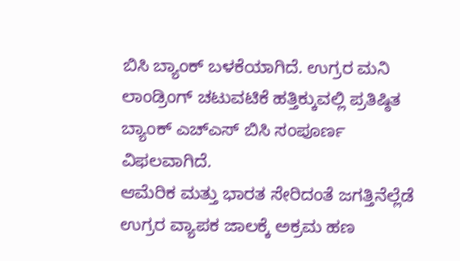ಬಿಸಿ ಬ್ಯಾಂಕ್ ಬಳಕೆಯಾಗಿದೆ. ಉಗ್ರರ ಮನಿ ಲಾಂಡ್ರಿಂಗ್ ಚಟುವಟಿಕೆ ಹತ್ತಿಕ್ಕುವಲ್ಲಿ ಪ್ರತಿಷ್ಠಿತ ಬ್ಯಾಂಕ್ ಎಚ್ಎಸ್ ಬಿಸಿ ಸಂಪೂರ್ಣ ವಿಫಲವಾಗಿದೆ.
ಆಮೆರಿಕ ಮತ್ತು ಭಾರತ ಸೇರಿದಂತೆ ಜಗತ್ತಿನೆಲ್ಲೆಡೆ ಉಗ್ರರ ವ್ಯಾಪಕ ಜಾಲಕ್ಕೆ ಅಕ್ರಮ ಹಣ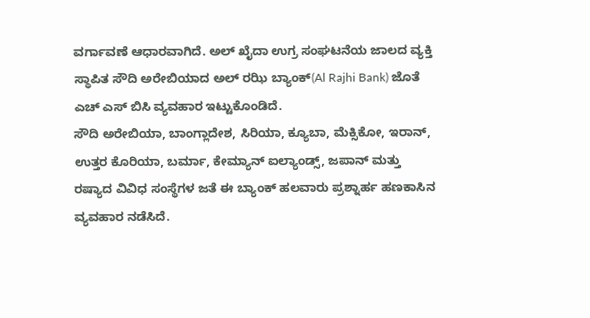ವರ್ಗಾವಣೆ ಆಧಾರವಾಗಿದೆ. ಅಲ್ ಖೈದಾ ಉಗ್ರ ಸಂಘಟನೆಯ ಜಾಲದ ವ್ಯಕ್ತಿ ಸ್ಥಾಪಿತ ಸೌದಿ ಅರೇಬಿಯಾದ ಅಲ್ ರಝಿ ಬ್ಯಾಂಕ್(Al Rajhi Bank) ಜೊತೆ ಎಚ್ ಎಸ್ ಬಿಸಿ ವ್ಯವಹಾರ ಇಟ್ಟುಕೊಂಡಿದೆ.
ಸೌದಿ ಅರೇಬಿಯಾ, ಬಾಂಗ್ಲಾದೇಶ, ಸಿರಿಯಾ, ಕ್ಯೂಬಾ, ಮೆಕ್ಸಿಕೋ, ಇರಾನ್, ಉತ್ತರ ಕೊರಿಯಾ, ಬರ್ಮಾ, ಕೇಮ್ಯಾನ್ ಐಲ್ಯಾಂಡ್ಸ್, ಜಪಾನ್ ಮತ್ತು ರಷ್ಯಾದ ವಿವಿಧ ಸಂಸ್ಥೆಗಳ ಜತೆ ಈ ಬ್ಯಾಂಕ್ ಹಲವಾರು ಪ್ರಶ್ನಾರ್ಹ ಹಣಕಾಸಿನ ವ್ಯವಹಾರ ನಡೆಸಿದೆ.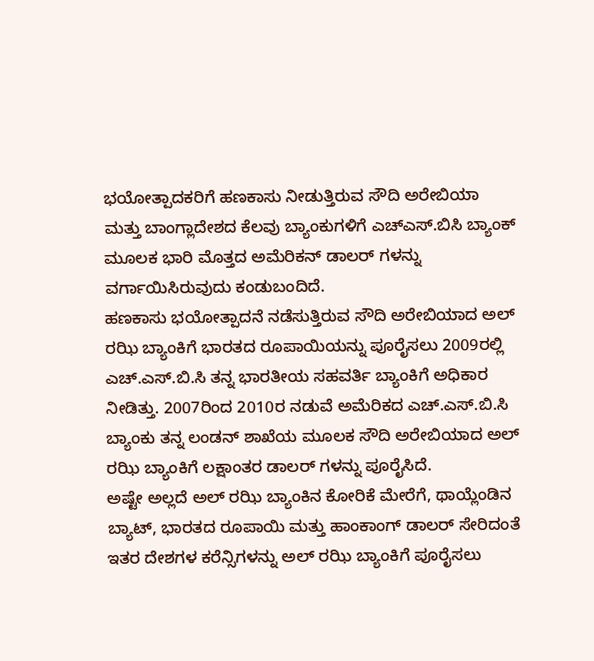ಭಯೋತ್ಪಾದಕರಿಗೆ ಹಣಕಾಸು ನೀಡುತ್ತಿರುವ ಸೌದಿ ಅರೇಬಿಯಾ ಮತ್ತು ಬಾಂಗ್ಲಾದೇಶದ ಕೆಲವು ಬ್ಯಾಂಕುಗಳಿಗೆ ಎಚ್ಎಸ್.ಬಿಸಿ ಬ್ಯಾಂಕ್ ಮೂಲಕ ಭಾರಿ ಮೊತ್ತದ ಅಮೆರಿಕನ್ ಡಾಲರ್ ಗಳನ್ನು ವರ್ಗಾಯಿಸಿರುವುದು ಕಂಡುಬಂದಿದೆ.
ಹಣಕಾಸು ಭಯೋತ್ಪಾದನೆ ನಡೆಸುತ್ತಿರುವ ಸೌದಿ ಅರೇಬಿಯಾದ ಅಲ್ ರಝಿ ಬ್ಯಾಂಕಿಗೆ ಭಾರತದ ರೂಪಾಯಿಯನ್ನು ಪೂರೈಸಲು 2009ರಲ್ಲಿ ಎಚ್.ಎಸ್.ಬಿ.ಸಿ ತನ್ನ ಭಾರತೀಯ ಸಹವರ್ತಿ ಬ್ಯಾಂಕಿಗೆ ಅಧಿಕಾರ ನೀಡಿತ್ತು. 2007ರಿಂದ 2010ರ ನಡುವೆ ಅಮೆರಿಕದ ಎಚ್.ಎಸ್.ಬಿ.ಸಿ ಬ್ಯಾಂಕು ತನ್ನ ಲಂಡನ್ ಶಾಖೆಯ ಮೂಲಕ ಸೌದಿ ಅರೇಬಿಯಾದ ಅಲ್ ರಝಿ ಬ್ಯಾಂಕಿಗೆ ಲಕ್ಷಾಂತರ ಡಾಲರ್ ಗಳನ್ನು ಪೂರೈಸಿದೆ.
ಅಷ್ಟೇ ಅಲ್ಲದೆ ಅಲ್ ರಝಿ ಬ್ಯಾಂಕಿನ ಕೋರಿಕೆ ಮೇರೆಗೆ, ಥಾಯ್ಲೆಂಡಿನ ಬ್ಯಾಟ್, ಭಾರತದ ರೂಪಾಯಿ ಮತ್ತು ಹಾಂಕಾಂಗ್ ಡಾಲರ್ ಸೇರಿದಂತೆ ಇತರ ದೇಶಗಳ ಕರೆನ್ಸಿಗಳನ್ನು ಅಲ್ ರಝಿ ಬ್ಯಾಂಕಿಗೆ ಪೂರೈಸಲು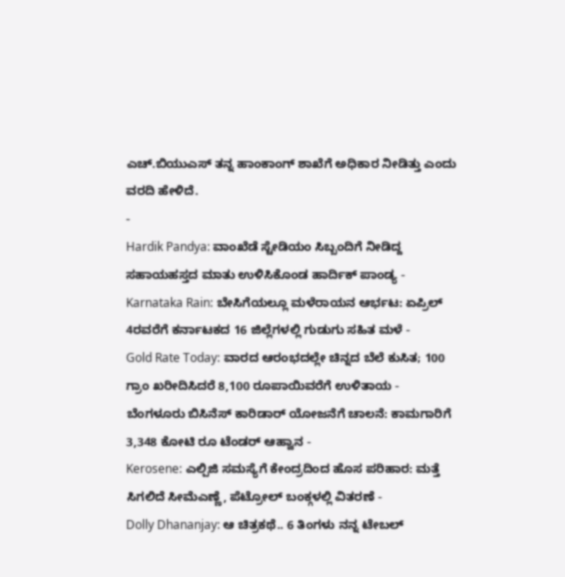ಎಚ್.ಬಿಯುಎಸ್ ತನ್ನ ಹಾಂಕಾಂಗ್ ಶಾಖೆಗೆ ಅಧಿಕಾರ ನೀಡಿತ್ತು ಎಂದು ವರದಿ ಹೇಳಿದೆ.
-
Hardik Pandya: ವಾಂಖೆಡೆ ಸ್ಟೇಡಿಯಂ ಸಿಬ್ಬಂದಿಗೆ ನೀಡಿದ್ದ ಸಹಾಯಹಸ್ತದ ಮಾತು ಉಳಿಸಿಕೊಂಡ ಹಾರ್ದಿಕ್ ಪಾಂಡ್ಯ -
Karnataka Rain: ಬೇಸಿಗೆಯಲ್ಲೂ ಮಳೆರಾಯನ ಆರ್ಭಟ: ಏಪ್ರಿಲ್ 4ರವರೆಗೆ ಕರ್ನಾಟಕದ 16 ಜಿಲ್ಲೆಗಳಲ್ಲಿ ಗುಡುಗು ಸಹಿತ ಮಳೆ -
Gold Rate Today: ವಾರದ ಆರಂಭದಲ್ಲೇ ಚಿನ್ನದ ಬೆಲೆ ಕುಸಿತ; 100 ಗ್ರಾಂ ಖರೀದಿಸಿದರೆ 8,100 ರೂಪಾಯಿವರೆಗೆ ಉಳಿತಾಯ -
ಬೆಂಗಳೂರು ಬಿಸಿನೆಸ್ ಕಾರಿಡಾರ್ ಯೋಜನೆಗೆ ಚಾಲನೆ: ಕಾಮಗಾರಿಗೆ 3,348 ಕೋಟಿ ರೂ ಟೆಂಡರ್ ಆಹ್ವಾನ -
Kerosene: ಎಲ್ಪಿಜಿ ಸಮಸ್ಯೆಗೆ ಕೇಂದ್ರದಿಂದ ಹೊಸ ಪರಿಹಾರ: ಮತ್ತೆ ಸಿಗಲಿದೆ ಸೀಮೆಎಣ್ಣೆ, ಪೆಟ್ರೋಲ್ ಬಂಕ್ಗಳಲ್ಲಿ ವಿತರಣೆ -
Dolly Dhananjay: ಆ ಚಿತ್ರಕಥೆ.. 6 ತಿಂಗಳು ನನ್ನ ಟೇಬಲ್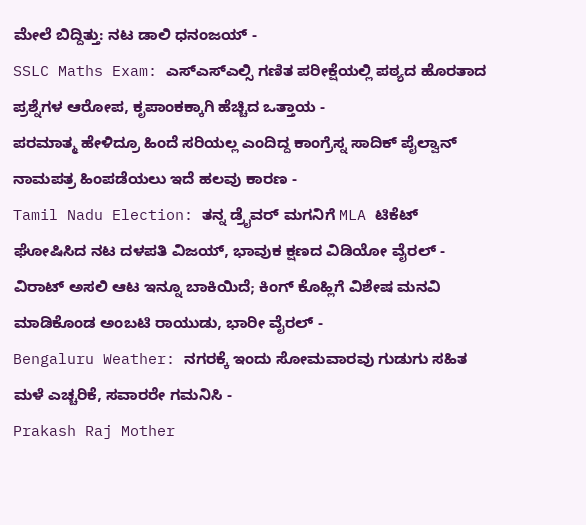ಮೇಲೆ ಬಿದ್ದಿತ್ತು: ನಟ ಡಾಲಿ ಧನಂಜಯ್ -
SSLC Maths Exam: ಎಸ್ಎಸ್ಎಲ್ಸಿ ಗಣಿತ ಪರೀಕ್ಷೆಯಲ್ಲಿ ಪಠ್ಯದ ಹೊರತಾದ ಪ್ರಶ್ನೆಗಳ ಆರೋಪ, ಕೃಪಾಂಕಕ್ಕಾಗಿ ಹೆಚ್ಚಿದ ಒತ್ತಾಯ -
ಪರಮಾತ್ಮ ಹೇಳಿದ್ರೂ ಹಿಂದೆ ಸರಿಯಲ್ಲ ಎಂದಿದ್ದ ಕಾಂಗ್ರೆಸ್ನ ಸಾದಿಕ್ ಪೈಲ್ವಾನ್ ನಾಮಪತ್ರ ಹಿಂಪಡೆಯಲು ಇದೆ ಹಲವು ಕಾರಣ -
Tamil Nadu Election: ತನ್ನ ಡ್ರೈವರ್ ಮಗನಿಗೆ MLA ಟಿಕೆಟ್ ಘೋಷಿಸಿದ ನಟ ದಳಪತಿ ವಿಜಯ್, ಭಾವುಕ ಕ್ಷಣದ ವಿಡಿಯೋ ವೈರಲ್ -
ವಿರಾಟ್ ಅಸಲಿ ಆಟ ಇನ್ನೂ ಬಾಕಿಯಿದೆ; ಕಿಂಗ್ ಕೊಹ್ಲಿಗೆ ವಿಶೇಷ ಮನವಿ ಮಾಡಿಕೊಂಡ ಅಂಬಟಿ ರಾಯುಡು, ಭಾರೀ ವೈರಲ್ -
Bengaluru Weather: ನಗರಕ್ಕೆ ಇಂದು ಸೋಮವಾರವು ಗುಡುಗು ಸಹಿತ ಮಳೆ ಎಚ್ಚರಿಕೆ, ಸವಾರರೇ ಗಮನಿಸಿ -
Prakash Raj Mother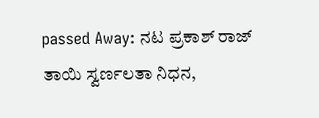passed Away: ನಟ ಪ್ರಕಾಶ್ ರಾಜ್ ತಾಯಿ ಸ್ವರ್ಣಲತಾ ನಿಧನ,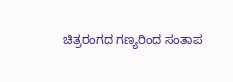ಚಿತ್ರರಂಗದ ಗಣ್ಯರಿಂದ ಸಂತಾಪ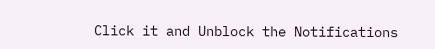Click it and Unblock the Notifications